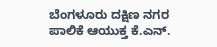ಬೆಂಗಳೂರು ದಕ್ಷಿಣ ನಗರ ಪಾಲಿಕೆ ಆಯುಕ್ತ ಕೆ.ಎನ್.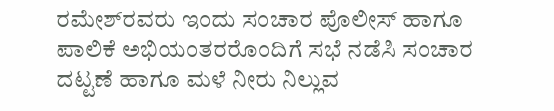ರಮೇಶ್‌ರವರು ಇಂದು ಸಂಚಾರ ಪೊಲೀಸ್ ಹಾಗೂ ಪಾಲಿಕೆ ಅಭಿಯಂತರರೊಂದಿಗೆ ಸಭೆ ನಡೆಸಿ ಸಂಚಾರ ದಟ್ಟಣೆ ಹಾಗೂ ಮಳೆ ನೀರು ನಿಲ್ಲುವ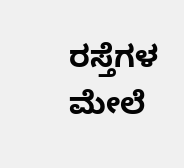ರಸ್ತೆಗಳ ಮೇಲೆ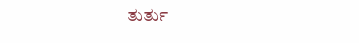ತುರ್ತು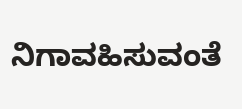ನಿಗಾವಹಿಸುವಂತೆ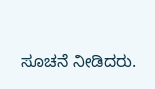ಸೂಚನೆ ನೀಡಿದರು.